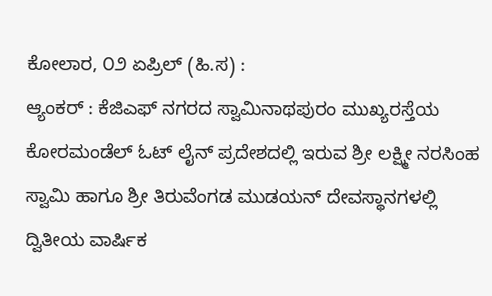ಕೋಲಾರ, ೦೨ ಏಪ್ರಿಲ್ (ಹಿ.ಸ) :
ಆ್ಯಂಕರ್ : ಕೆಜಿಎಫ್ ನಗರದ ಸ್ವಾಮಿನಾಥಪುರಂ ಮುಖ್ಯರಸ್ತೆಯ ಕೋರಮಂಡೆಲ್ ಓಟ್ ಲೈನ್ ಪ್ರದೇಶದಲ್ಲಿ ಇರುವ ಶ್ರೀ ಲಕ್ಷ್ಮೀ ನರಸಿಂಹ ಸ್ವಾಮಿ ಹಾಗೂ ಶ್ರೀ ತಿರುವೆಂಗಡ ಮುಡಯನ್ ದೇವಸ್ಥಾನಗಳಲ್ಲಿ ದ್ವಿತೀಯ ವಾರ್ಷಿಕ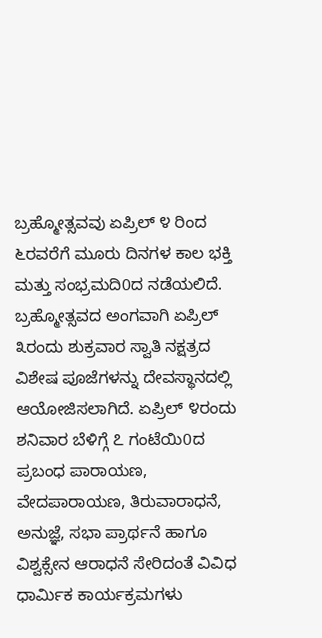ಬ್ರಹ್ಮೋತ್ಸವವು ಏಪ್ರಿಲ್ ೪ ರಿಂದ ೬ರವರೆಗೆ ಮೂರು ದಿನಗಳ ಕಾಲ ಭಕ್ತಿ ಮತ್ತು ಸಂಭ್ರಮದಿ0ದ ನಡೆಯಲಿದೆ.
ಬ್ರಹ್ಮೋತ್ಸವದ ಅಂಗವಾಗಿ ಏಪ್ರಿಲ್ ೩ರಂದು ಶುಕ್ರವಾರ ಸ್ವಾತಿ ನಕ್ಷತ್ರದ ವಿಶೇಷ ಪೂಜೆಗಳನ್ನು ದೇವಸ್ಥಾನದಲ್ಲಿ ಆಯೋಜಿಸಲಾಗಿದೆ. ಏಪ್ರಿಲ್ ೪ರಂದು ಶನಿವಾರ ಬೆಳಿಗ್ಗೆ ೭ ಗಂಟೆಯಿ0ದ ಪ್ರಬಂಧ ಪಾರಾಯಣ, ವೇದಪಾರಾಯಣ, ತಿರುವಾರಾಧನೆ, ಅನುಜ್ಞೆ, ಸಭಾ ಪ್ರಾರ್ಥನೆ ಹಾಗೂ ವಿಶ್ವಕ್ಸೇನ ಆರಾಧನೆ ಸೇರಿದಂತೆ ವಿವಿಧ ಧಾರ್ಮಿಕ ಕಾರ್ಯಕ್ರಮಗಳು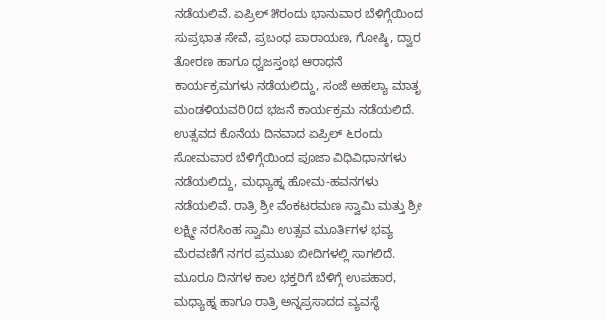ನಡೆಯಲಿವೆ. ಏಪ್ರಿಲ್ ೫ರಂದು ಭಾನುವಾರ ಬೆಳಿಗ್ಗೆಯಿಂದ ಸುಪ್ರಭಾತ ಸೇವೆ, ಪ್ರಬಂಧ ಪಾರಾಯಣ, ಗೋಷ್ಠಿ, ದ್ವಾರ ತೋರಣ ಹಾಗೂ ಧ್ವಜಸ್ತಂಭ ಆರಾಧನೆ ಕಾರ್ಯಕ್ರಮಗಳು ನಡೆಯಲಿದ್ದು, ಸಂಜೆ ಅಹಲ್ಯಾ ಮಾತೃ ಮಂಡಳಿಯವರಿ0ದ ಭಜನೆ ಕಾರ್ಯಕ್ರಮ ನಡೆಯಲಿದೆ.
ಉತ್ಸವದ ಕೊನೆಯ ದಿನವಾದ ಏಪ್ರಿಲ್ ೬ರಂದು ಸೋಮವಾರ ಬೆಳಿಗ್ಗೆಯಿಂದ ಪೂಜಾ ವಿಧಿವಿಧಾನಗಳು ನಡೆಯಲಿದ್ದು, ಮಧ್ಯಾಹ್ನ ಹೋಮ-ಹವನಗಳು ನಡೆಯಲಿವೆ. ರಾತ್ರಿ ಶ್ರೀ ವೆಂಕಟರಮಣ ಸ್ವಾಮಿ ಮತ್ತು ಶ್ರೀ ಲಕ್ಷ್ಮೀ ನರಸಿಂಹ ಸ್ವಾಮಿ ಉತ್ಸವ ಮೂರ್ತಿಗಳ ಭವ್ಯ ಮೆರವಣಿಗೆ ನಗರ ಪ್ರಮುಖ ಬೀದಿಗಳಲ್ಲಿ ಸಾಗಲಿದೆ.
ಮೂರೂ ದಿನಗಳ ಕಾಲ ಭಕ್ತರಿಗೆ ಬೆಳಿಗ್ಗೆ ಉಪಹಾರ, ಮಧ್ಯಾಹ್ನ ಹಾಗೂ ರಾತ್ರಿ ಅನ್ನಪ್ರಸಾದದ ವ್ಯವಸ್ಥೆ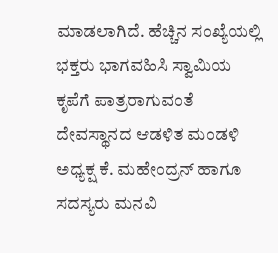ಮಾಡಲಾಗಿದೆ. ಹೆಚ್ಚಿನ ಸಂಖ್ಯೆಯಲ್ಲಿ ಭಕ್ತರು ಭಾಗವಹಿಸಿ ಸ್ವಾಮಿಯ ಕೃಪೆಗೆ ಪಾತ್ರರಾಗುವಂತೆ ದೇವಸ್ಥಾನದ ಆಡಳಿತ ಮಂಡಳಿ ಅಧ್ಯಕ್ಷ ಕೆ. ಮಹೇಂದ್ರನ್ ಹಾಗೂ ಸದಸ್ಯರು ಮನವಿ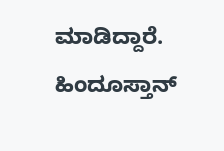ಮಾಡಿದ್ದಾರೆ.
ಹಿಂದೂಸ್ತಾನ್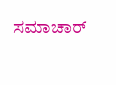ಸಮಾಚಾರ್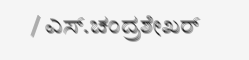/ ಎಸ್.ಚಂದ್ರಶೇಖರ್